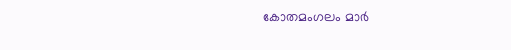കോതമംഗലം മാർ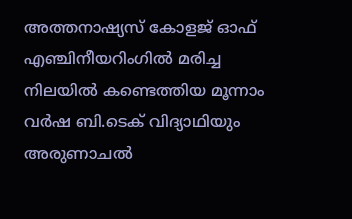അത്തനാഷ്യസ് കോളജ് ഓഫ് എഞ്ചിനീയറിംഗിൽ മരിച്ച നിലയിൽ കണ്ടെത്തിയ മൂന്നാം വർഷ ബി.ടെക് വിദ്യാഥിയും അരുണാചൽ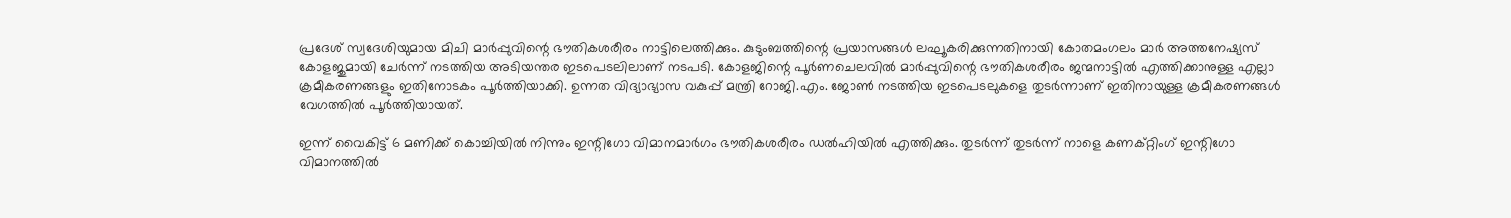പ്രദേശ് സ്വദേശിയുമായ മിചി മാർപ്പുവിന്റെ ഭൗതികശരീരം നാട്ടിലെത്തിക്കും. കുടുംബത്തിന്റെ പ്രയാസങ്ങൾ ലഘൂകരിക്കുന്നതിനായി കോതമംഗലം മാർ അത്തനേഷ്യസ് കോളജുമായി ചേർന്ന് നടത്തിയ അടിയന്തര ഇടപെടലിലാണ് നടപടി. കോളജിന്റെ പൂര്‍ണചെലവില്‍ മാർപ്പുവിന്റെ ഭൗതികശരീരം ജന്മനാട്ടിൽ എത്തിക്കാനുള്ള എല്ലാ ക്രമീകരണങ്ങളും ഇതിനോടകം പൂർത്തിയാക്കി. ഉന്നത വിദ്യാഭ്യാസ വകുപ്പ് മന്ത്രി റോജി.എം. ജോൺ നടത്തിയ ഇടപെടലുകളെ തുടർന്നാണ് ഇതിനായുള്ള ക്രമീകരണങ്ങൾ വേഗത്തിൽ പൂർത്തിയായത്.

ഇന്ന് വൈകിട്ട് 6 മണിക്ക് കൊച്ചിയിൽ നിന്നും ഇന്റിഗോ വിമാനമാർഗം ഭൗതികശരീരം ഡൽഹിയിൽ എത്തിക്കും. തുടർന്ന് തുടർന്ന് നാളെ കണക്റ്റിംഗ് ഇന്റിഗോ വിമാനത്തിൽ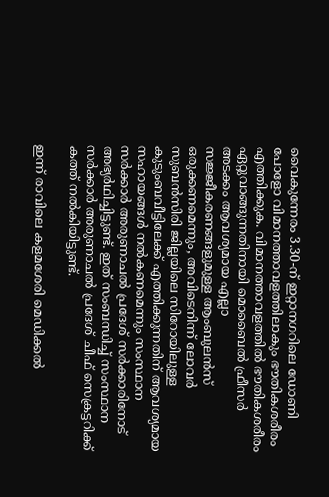വൈകുന്നേരം 3.30-ന് ഇറ്റാനഗറിലെ ഡോണി പോളോ വിമാനത്താവളത്തിലാകും ഭൗതികശരീരം എത്തിക്കുക. വിമാനത്താവളത്തിൽ ഭൗതികശരീരം ഏറ്റുവാങ്ങുന്നതിനായി മൊബൈൽ ഫ്രീസർ അടക്കം ആവശ്യമായ എല്ലാ സജ്ജീകരണങ്ങളുമുള്ള ആംബുലൻസ് ഒരുക്കണമെന്നും, അവിടെനിന്ന് ലോവർ സുബൻസിരി ജില്ലയിലെ സിറോയിലുള്ള കുടുംബവീട്ടിലേക്ക് എത്തിക്കുന്നതിന് ആവശ്യമായ സഹായങ്ങൾ നൽകണമെന്നും സംസ്ഥാന സർക്കാർ അരുണാചൽ പ്രദേശ് സർക്കാരിനോട് അഭ്യർഥിച്ചിട്ടുണ്ട്. ഇത് സംബന്ധിച്ച് സംസ്ഥാന സർക്കാർ അരുണാചൽ പ്രദേശ് ചീഫ് സെക്രട്ടറിക്ക് കത്ത് നൽകിയിട്ടുണ്ട്.

ഇന്ന് രാവിലെ കളമശേരി മെഡിക്കൽ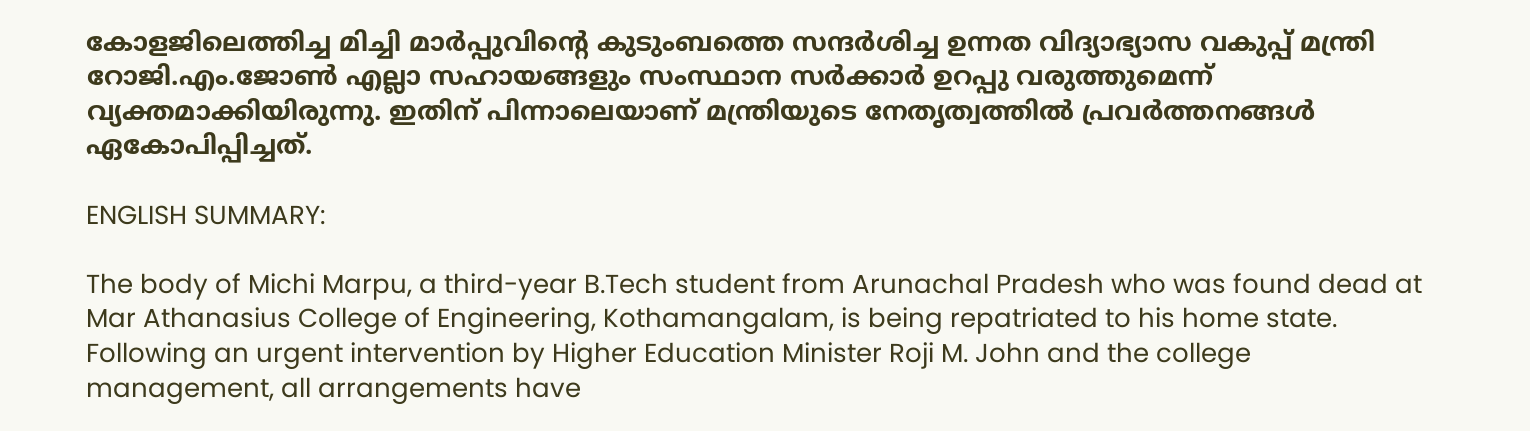കോളജിലെത്തിച്ച മിച്ചി മാർപ്പുവിന്‍റെ കുടുംബത്തെ സന്ദർശിച്ച ഉന്നത വിദ്യാഭ്യാസ വകുപ്പ് മന്ത്രി റോജി.എം.ജോൺ എല്ലാ സഹായങ്ങളും സംസ്ഥാന സർക്കാർ ഉറപ്പു വരുത്തുമെന്ന് വ്യക്തമാക്കിയിരുന്നു. ഇതിന് പിന്നാലെയാണ് മന്ത്രിയുടെ നേതൃത്വത്തിൽ പ്രവർത്തനങ്ങൾ ഏകോപിപ്പിച്ചത്.

ENGLISH SUMMARY:

The body of Michi Marpu, a third-year B.Tech student from Arunachal Pradesh who was found dead at Mar Athanasius College of Engineering, Kothamangalam, is being repatriated to his home state. Following an urgent intervention by Higher Education Minister Roji M. John and the college management, all arrangements have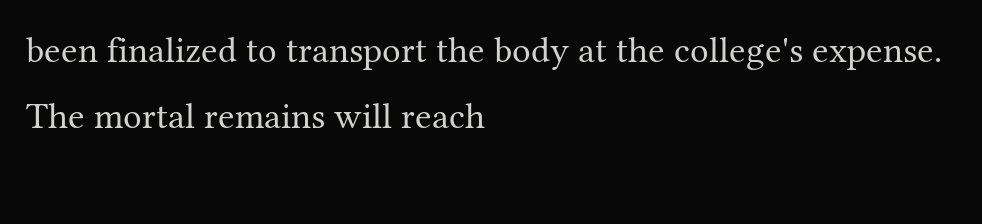been finalized to transport the body at the college's expense. The mortal remains will reach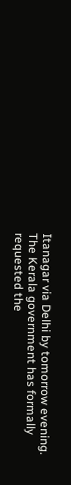Itanagar via Delhi by tomorrow evening. The Kerala government has formally requested the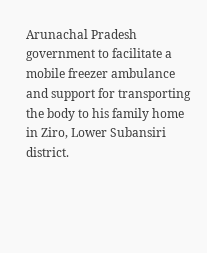Arunachal Pradesh government to facilitate a mobile freezer ambulance and support for transporting the body to his family home in Ziro, Lower Subansiri district.